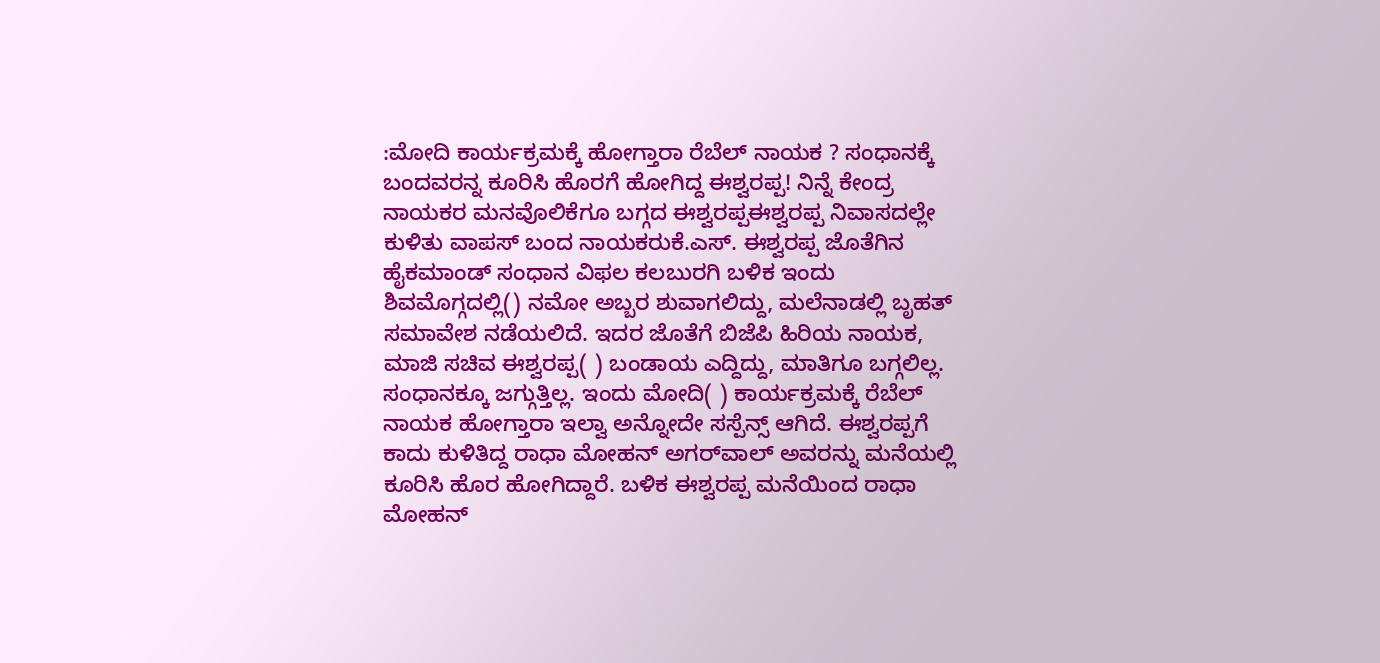:ಮೋದಿ ಕಾರ್ಯಕ್ರಮಕ್ಕೆ ಹೋಗ್ತಾರಾ ರೆಬೆಲ್ ನಾಯಕ ? ಸಂಧಾನಕ್ಕೆ ಬಂದವರನ್ನ ಕೂರಿಸಿ ಹೊರಗೆ ಹೋಗಿದ್ದ ಈಶ್ವರಪ್ಪ! ನಿನ್ನೆ ಕೇಂದ್ರ ನಾಯಕರ ಮನವೊಲಿಕೆಗೂ ಬಗ್ಗದ ಈಶ್ವರಪ್ಪಈಶ್ವರಪ್ಪ ನಿವಾಸದಲ್ಲೇ ಕುಳಿತು ವಾಪಸ್ ಬಂದ ನಾಯಕರುಕೆ.ಎಸ್‌. ಈಶ್ವರಪ್ಪ ಜೊತೆಗಿನ ಹೈಕಮಾಂಡ್ ಸಂಧಾನ ವಿಫಲ ಕಲಬುರಗಿ ಬಳಿಕ ಇಂದು ಶಿವಮೊಗ್ಗದಲ್ಲಿ() ನಮೋ ಅಬ್ಬರ ಶುವಾಗಲಿದ್ದು, ಮಲೆನಾಡಲ್ಲಿ ಬೃಹತ್ ಸಮಾವೇಶ ನಡೆಯಲಿದೆ. ಇದರ ಜೊತೆಗೆ ಬಿಜೆಪಿ ಹಿರಿಯ ನಾಯಕ, ಮಾಜಿ ಸಚಿವ ಈಶ್ವರಪ್ಪ( ) ಬಂಡಾಯ ಎದ್ದಿದ್ದು, ಮಾತಿಗೂ ಬಗ್ಗಲಿಲ್ಲ. ಸಂಧಾನಕ್ಕೂ ಜಗ್ಗುತ್ತಿಲ್ಲ. ಇಂದು ಮೋದಿ( ) ಕಾರ್ಯಕ್ರಮಕ್ಕೆ ರೆಬೆಲ್ ನಾಯಕ ಹೋಗ್ತಾರಾ ಇಲ್ವಾ ಅನ್ನೋದೇ ಸಸ್ಪೆನ್ಸ್ ಆಗಿದೆ. ಈಶ್ವರಪ್ಪಗೆ ಕಾದು ಕುಳಿತಿದ್ದ ರಾಧಾ ಮೋಹನ್ ಅಗರ್‌ವಾಲ್‌ ಅವರನ್ನು ಮನೆಯಲ್ಲಿ ಕೂರಿಸಿ ಹೊರ ಹೋಗಿದ್ದಾರೆ. ಬಳಿಕ ಈಶ್ವರಪ್ಪ ಮನೆಯಿಂದ ರಾಧಾ ಮೋಹನ್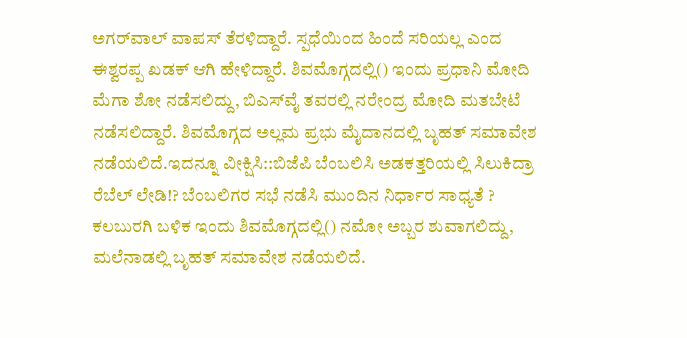ಅಗರ್‌ವಾಲ್‌ ವಾಪಸ್ ತೆರಳಿದ್ದಾರೆ. ಸ್ಪಧೆಯಿಂದ ಹಿಂದೆ ಸರಿಯಲ್ಲ ಎಂದ ಈಶ್ವರಪ್ಪ ಖಡಕ್‌ ಆಗಿ ಹೇಳಿದ್ದಾರೆ. ಶಿವಮೊಗ್ಗದಲ್ಲಿ() ಇಂದು ಪ್ರಧಾನಿ ಮೋದಿ ಮೆಗಾ ಶೋ ನಡೆಸಲಿದ್ದು, ಬಿಎಸ್‌ವೈ ತವರಲ್ಲಿ ನರೇಂದ್ರ ಮೋದಿ ಮತಬೇಟೆ ನಡೆಸಲಿದ್ದಾರೆ. ಶಿವಮೊಗ್ಗದ ಅಲ್ಲಮ ಪ್ರಭು ಮೈದಾನದಲ್ಲಿ ಬೃಹತ್ ಸಮಾವೇಶ ನಡೆಯಲಿದೆ.ಇದನ್ನೂ ವೀಕ್ಷಿಸಿ::ಬಿಜೆಪಿ ಬೆಂಬಲಿಸಿ ಅಡಕತ್ತರಿಯಲ್ಲಿ ಸಿಲುಕಿದ್ರಾ ರೆಬೆಲ್ ಲೇಡಿ‌!? ಬೆಂಬಲಿಗರ ಸಭೆ ನಡೆಸಿ ಮುಂದಿನ ನಿರ್ಧಾರ ಸಾಧ್ಯತೆ ? ಕಲಬುರಗಿ ಬಳಿಕ ಇಂದು ಶಿವಮೊಗ್ಗದಲ್ಲಿ() ನಮೋ ಅಬ್ಬರ ಶುವಾಗಲಿದ್ದು, ಮಲೆನಾಡಲ್ಲಿ ಬೃಹತ್ ಸಮಾವೇಶ ನಡೆಯಲಿದೆ.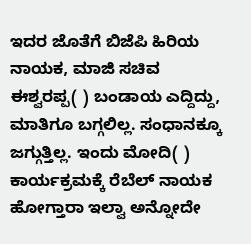ಇದರ ಜೊತೆಗೆ ಬಿಜೆಪಿ ಹಿರಿಯ ನಾಯಕ, ಮಾಜಿ ಸಚಿವ ಈಶ್ವರಪ್ಪ( ) ಬಂಡಾಯ ಎದ್ದಿದ್ದು, ಮಾತಿಗೂ ಬಗ್ಗಲಿಲ್ಲ. ಸಂಧಾನಕ್ಕೂ ಜಗ್ಗುತ್ತಿಲ್ಲ. ಇಂದು ಮೋದಿ( ) ಕಾರ್ಯಕ್ರಮಕ್ಕೆ ರೆಬೆಲ್ ನಾಯಕ ಹೋಗ್ತಾರಾ ಇಲ್ವಾ ಅನ್ನೋದೇ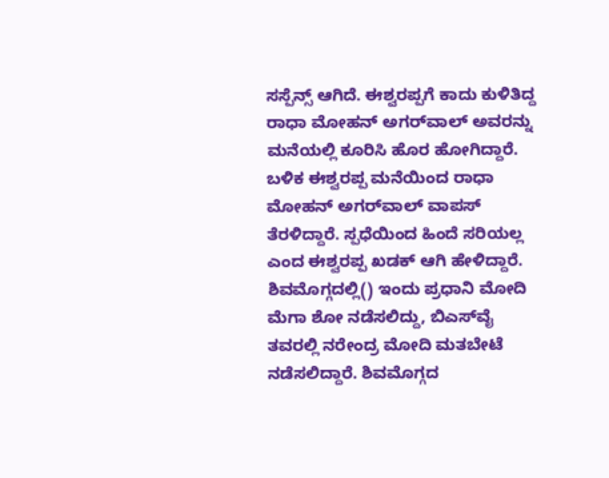ಸಸ್ಪೆನ್ಸ್ ಆಗಿದೆ. ಈಶ್ವರಪ್ಪಗೆ ಕಾದು ಕುಳಿತಿದ್ದ ರಾಧಾ ಮೋಹನ್ ಅಗರ್‌ವಾಲ್‌ ಅವರನ್ನು ಮನೆಯಲ್ಲಿ ಕೂರಿಸಿ ಹೊರ ಹೋಗಿದ್ದಾರೆ. ಬಳಿಕ ಈಶ್ವರಪ್ಪ ಮನೆಯಿಂದ ರಾಧಾ ಮೋಹನ್ ಅಗರ್‌ವಾಲ್‌ ವಾಪಸ್ ತೆರಳಿದ್ದಾರೆ. ಸ್ಪಧೆಯಿಂದ ಹಿಂದೆ ಸರಿಯಲ್ಲ ಎಂದ ಈಶ್ವರಪ್ಪ ಖಡಕ್‌ ಆಗಿ ಹೇಳಿದ್ದಾರೆ. ಶಿವಮೊಗ್ಗದಲ್ಲಿ() ಇಂದು ಪ್ರಧಾನಿ ಮೋದಿ ಮೆಗಾ ಶೋ ನಡೆಸಲಿದ್ದು, ಬಿಎಸ್‌ವೈ ತವರಲ್ಲಿ ನರೇಂದ್ರ ಮೋದಿ ಮತಬೇಟೆ ನಡೆಸಲಿದ್ದಾರೆ. ಶಿವಮೊಗ್ಗದ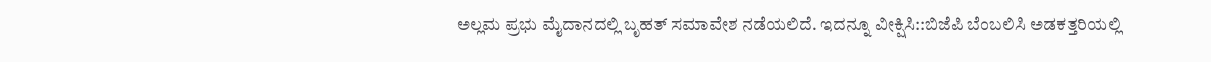ಅಲ್ಲಮ ಪ್ರಭು ಮೈದಾನದಲ್ಲಿ ಬೃಹತ್ ಸಮಾವೇಶ ನಡೆಯಲಿದೆ. ಇದನ್ನೂ ವೀಕ್ಷಿಸಿ::ಬಿಜೆಪಿ ಬೆಂಬಲಿಸಿ ಅಡಕತ್ತರಿಯಲ್ಲಿ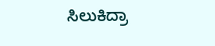ಸಿಲುಕಿದ್ರಾ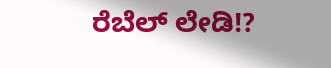ರೆಬೆಲ್ ಲೇಡಿ‌!?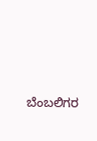ಬೆಂಬಲಿಗರ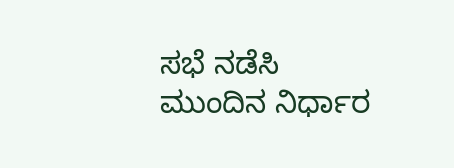ಸಭೆ ನಡೆಸಿ ಮುಂದಿನ ನಿರ್ಧಾರ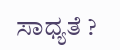ಸಾಧ್ಯತೆ ?